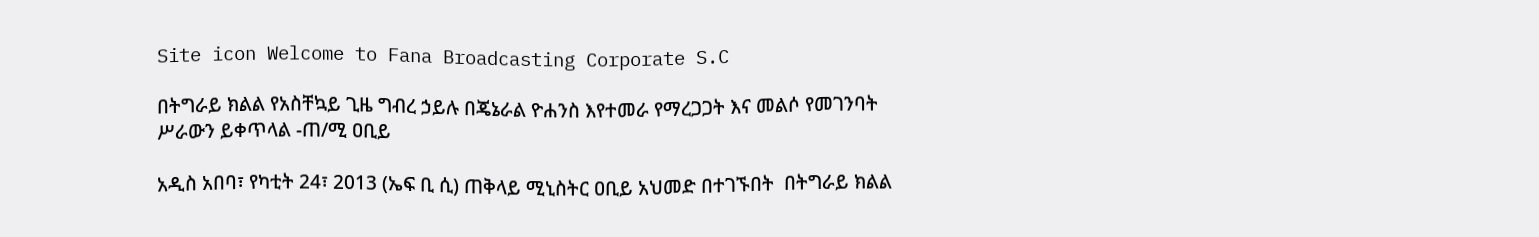Site icon Welcome to Fana Broadcasting Corporate S.C

በትግራይ ክልል የአስቸኳይ ጊዜ ግብረ ኃይሉ በጄኔራል ዮሐንስ እየተመራ የማረጋጋት እና መልሶ የመገንባት ሥራውን ይቀጥላል -ጠ/ሚ ዐቢይ

አዲስ አበባ፣ የካቲት 24፣ 2013 (ኤፍ ቢ ሲ) ጠቅላይ ሚኒስትር ዐቢይ አህመድ በተገኙበት  በትግራይ ክልል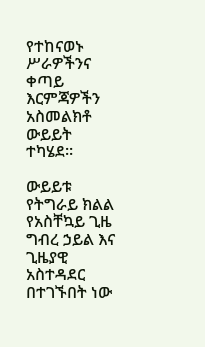የተከናወኑ ሥራዎችንና ቀጣይ እርምጃዎችን አስመልክቶ ውይይት ተካሄደ።

ውይይቱ የትግራይ ክልል የአስቸኳይ ጊዜ ግብረ ኃይል እና ጊዜያዊ አስተዳደር በተገኙበት ነው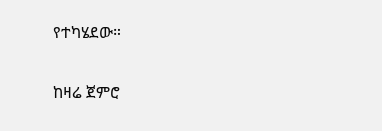የተካሄደው።

ከዛሬ ጀምሮ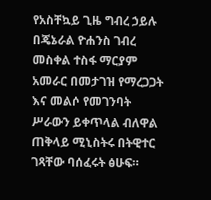የአስቸኳይ ጊዜ ግብረ ኃይሉ በጄኔራል ዮሐንስ ገብረ መስቀል ተስፋ ማርያም አመራር በመታገዝ የማረጋጋት እና መልሶ የመገንባት ሥራውን ይቀጥላል ብለዋል ጠቅላይ ሚኒስትሩ በትዊተር ገጻቸው ባሰፈሩት ፅሁፍ።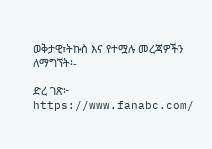ወቅታዊ፣ትኩስ እና የተሟሉ መረጃዎችን ለማግኘት፡-

ድረ ገጽ፦ https://www.fanabc.com/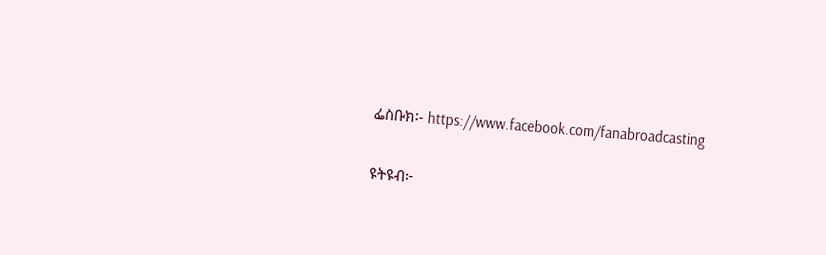ፌስቡክ፡- https://www.facebook.com/fanabroadcasting

ዩትዩብ፦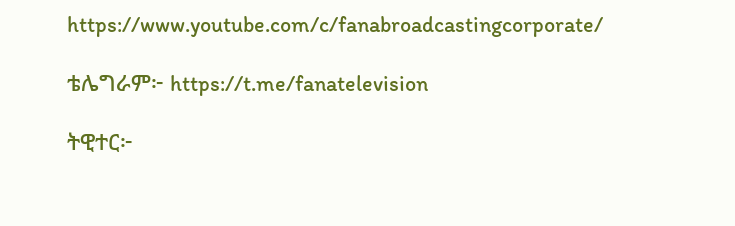https://www.youtube.com/c/fanabroadcastingcorporate/

ቴሌግራም፦ https://t.me/fanatelevision

ትዊተር፦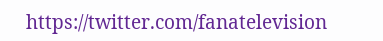https://twitter.com/fanatelevision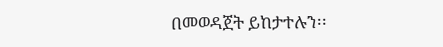በመወዳጀት ይከታተሉን፡፡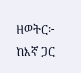ዘወትር፦ ከእኛ ጋር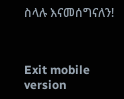ስላሉ እናመሰግናለን!



Exit mobile version